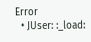Error
  • JUser: :_load: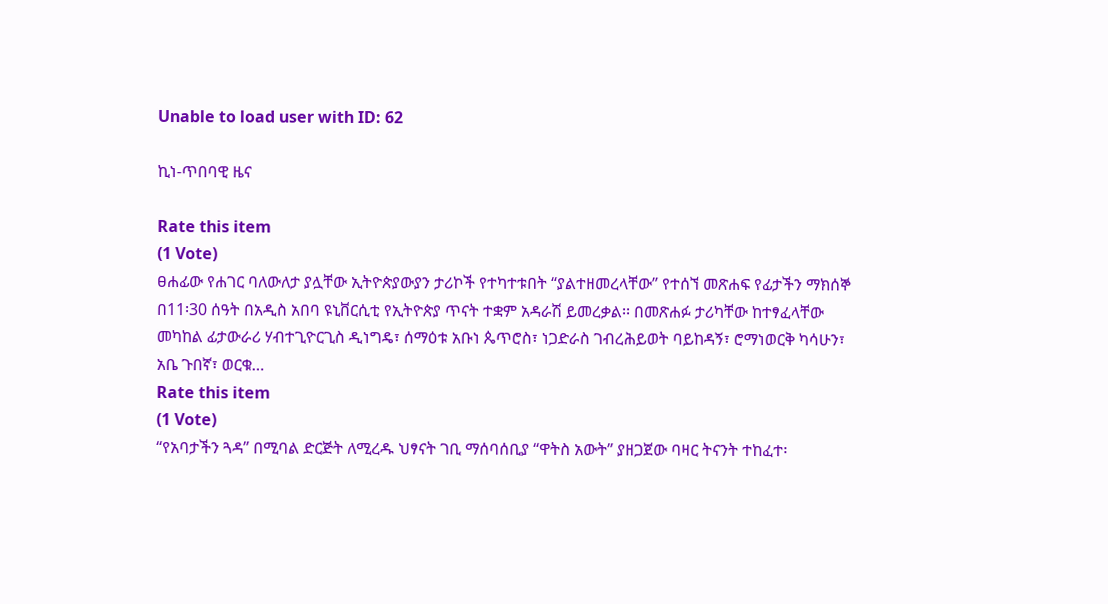Unable to load user with ID: 62

ኪነ-ጥበባዊ ዜና

Rate this item
(1 Vote)
ፀሐፊው የሐገር ባለውለታ ያሏቸው ኢትዮጵያውያን ታሪኮች የተካተቱበት “ያልተዘመረላቸው” የተሰኘ መጽሐፍ የፊታችን ማክሰኞ በ11፡30 ሰዓት በአዲስ አበባ ዩኒቨርሲቲ የኢትዮጵያ ጥናት ተቋም አዳራሽ ይመረቃል፡፡ በመጽሐፉ ታሪካቸው ከተፃፈላቸው መካከል ፊታውራሪ ሃብተጊዮርጊስ ዲነግዴ፣ ሰማዕቱ አቡነ ጴጥሮስ፣ ነጋድራስ ገብረሕይወት ባይከዳኝ፣ ሮማነወርቅ ካሳሁን፣ አቤ ጉበኛ፣ ወርቁ…
Rate this item
(1 Vote)
“የአባታችን ጓዳ” በሚባል ድርጅት ለሚረዱ ህፃናት ገቢ ማሰባሰቢያ “ዋትስ አውት” ያዘጋጀው ባዛር ትናንት ተከፈተ፡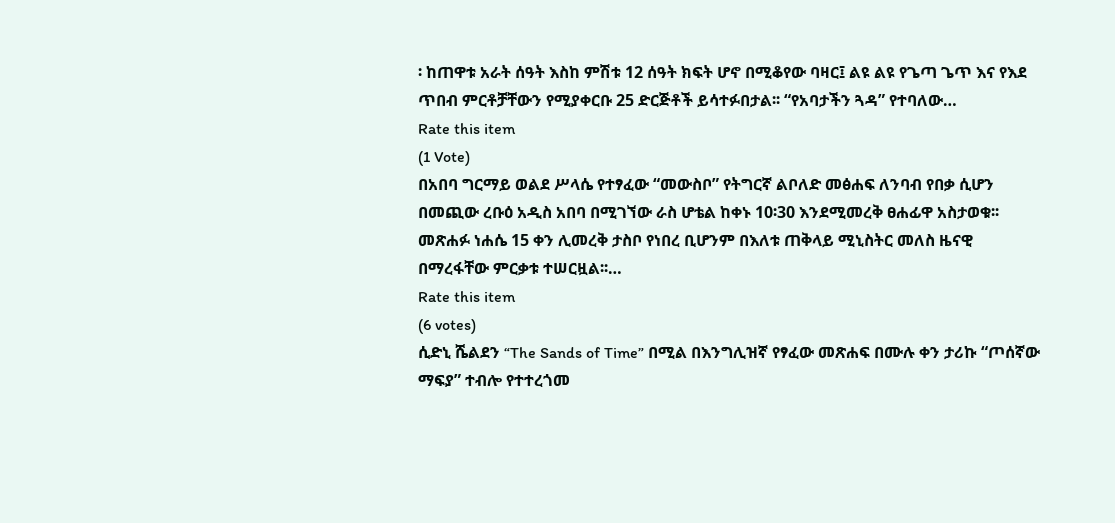፡ ከጠዋቱ አራት ሰዓት እስከ ምሽቱ 12 ሰዓት ክፍት ሆኖ በሚቆየው ባዛር፤ ልዩ ልዩ የጌጣ ጌጥ እና የእደ ጥበብ ምርቶቻቸውን የሚያቀርቡ 25 ድርጅቶች ይሳተፉበታል፡፡ “የአባታችን ጓዳ” የተባለው…
Rate this item
(1 Vote)
በአበባ ግርማይ ወልደ ሥላሴ የተፃፈው “መውስቦ” የትግርኛ ልቦለድ መፅሐፍ ለንባብ የበቃ ሲሆን በመጪው ረቡዕ አዲስ አበባ በሚገኘው ራስ ሆቴል ከቀኑ 10፡30 እንደሚመረቅ ፀሐፊዋ አስታወቁ፡፡ መጽሐፉ ነሐሴ 15 ቀን ሊመረቅ ታስቦ የነበረ ቢሆንም በእለቱ ጠቅላይ ሚኒስትር መለስ ዜናዊ በማረፋቸው ምርቃቱ ተሠርዟል፡፡…
Rate this item
(6 votes)
ሲድኒ ሼልደን “The Sands of Time” በሚል በእንግሊዝኛ የፃፈው መጽሐፍ በሙሉ ቀን ታሪኩ “ጦሰኛው ማፍያ” ተብሎ የተተረጎመ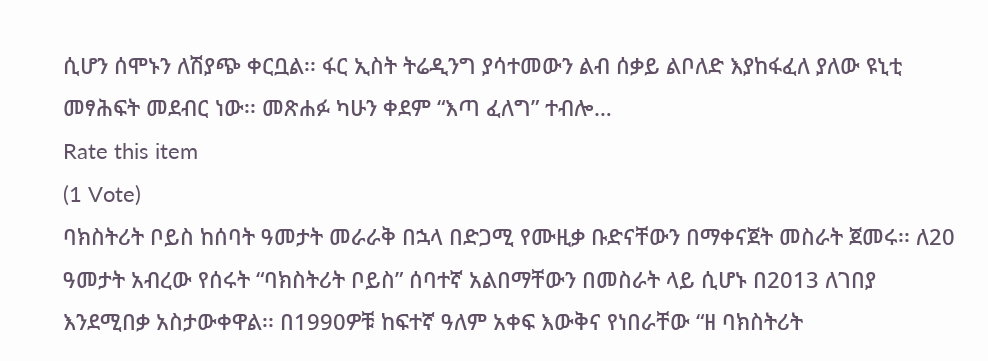ሲሆን ሰሞኑን ለሽያጭ ቀርቧል፡፡ ፋር ኢስት ትሬዲንግ ያሳተመውን ልብ ሰቃይ ልቦለድ እያከፋፈለ ያለው ዩኒቲ መፃሕፍት መደብር ነው፡፡ መጽሐፉ ካሁን ቀደም “እጣ ፈለግ” ተብሎ…
Rate this item
(1 Vote)
ባክስትሪት ቦይስ ከሰባት ዓመታት መራራቅ በኋላ በድጋሚ የሙዚቃ ቡድናቸውን በማቀናጀት መስራት ጀመሩ፡፡ ለ20 ዓመታት አብረው የሰሩት “ባክስትሪት ቦይስ” ሰባተኛ አልበማቸውን በመስራት ላይ ሲሆኑ በ2013 ለገበያ እንደሚበቃ አስታውቀዋል፡፡ በ1990ዎቹ ከፍተኛ ዓለም አቀፍ እውቅና የነበራቸው “ዘ ባክስትሪት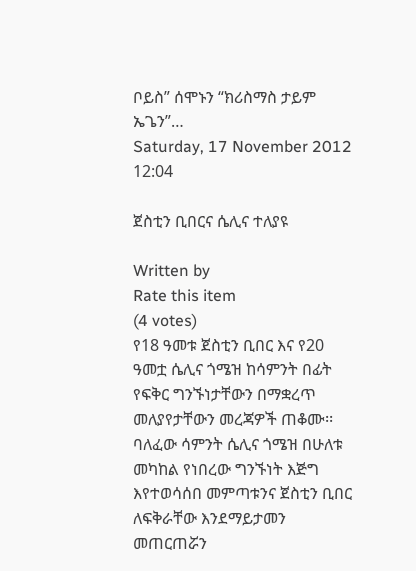ቦይስ” ሰሞኑን “ክሪስማስ ታይም ኤጌን”…
Saturday, 17 November 2012 12:04

ጀስቲን ቢበርና ሴሊና ተለያዩ

Written by
Rate this item
(4 votes)
የ18 ዓመቱ ጀስቲን ቢበር እና የ20 ዓመቷ ሴሊና ጎሜዝ ከሳምንት በፊት የፍቅር ግንኙነታቸውን በማቋረጥ መለያየታቸውን መረጃዎች ጠቆሙ፡፡ ባለፈው ሳምንት ሴሊና ጎሜዝ በሁለቱ መካከል የነበረው ግንኙነት እጅግ እየተወሳሰበ መምጣቱንና ጀስቲን ቢበር ለፍቅራቸው እንደማይታመን መጠርጠሯን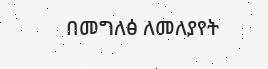በመግለፅ ለመለያየት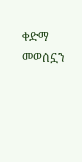ቀድማ መወሰኗን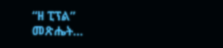“ዘ ፒፕል” መጽሔት…